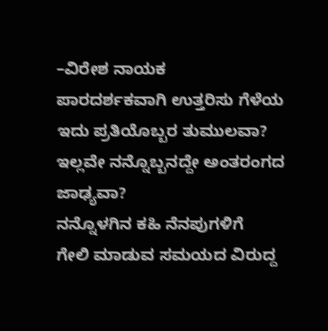–ವಿರೇಶ ನಾಯಕ
ಪಾರದರ್ಶಕವಾಗಿ ಉತ್ತರಿಸು ಗೆಳೆಯ
ಇದು ಪ್ರತಿಯೊಬ್ಬರ ತುಮುಲವಾ?
ಇಲ್ಲವೇ ನನ್ನೊಬ್ಬನದ್ದೇ ಅಂತರಂಗದ ಜಾಢ್ಯವಾ?
ನನ್ನೊಳಗಿನ ಕಹಿ ನೆನಪುಗಳಿಗೆ
ಗೇಲಿ ಮಾಡುವ ಸಮಯದ ವಿರುದ್ದ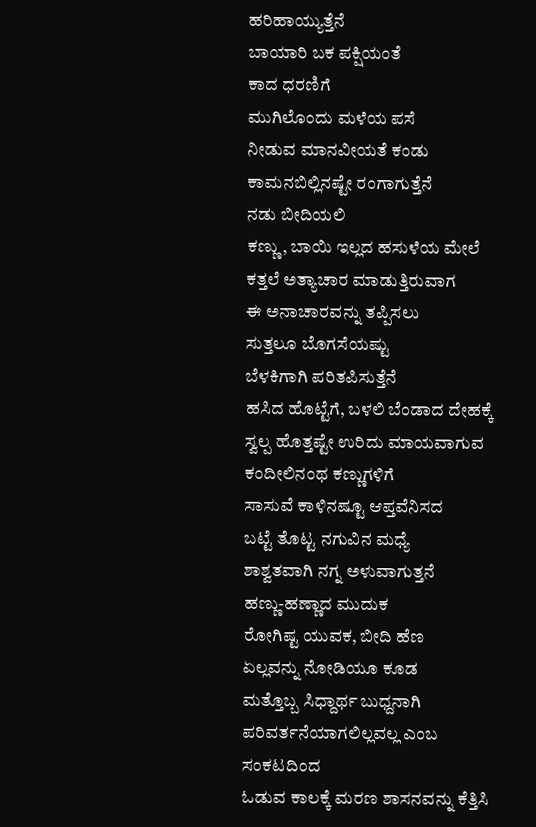ಹರಿಹಾಯ್ಯುತ್ತೆನೆ
ಬಾಯಾರಿ ಬಕ ಪಕ್ಷಿಯಂತೆ
ಕಾದ ಧರಣಿಗೆ
ಮುಗಿಲೊಂದು ಮಳೆಯ ಪಸೆ
ನೀಡುವ ಮಾನವೀಯತೆ ಕಂಡು
ಕಾಮನಬಿಲ್ಲಿನಷ್ಟೇ ರಂಗಾಗುತ್ತೆನೆ
ನಡು ಬೀದಿಯಲಿ
ಕಣ್ಣು, ಬಾಯಿ ಇಲ್ಲದ ಹಸುಳೆಯ ಮೇಲೆ
ಕತ್ತಲೆ ಅತ್ಯಾಚಾರ ಮಾಡುತ್ತಿರುವಾಗ
ಈ ಅನಾಚಾರವನ್ನು ತಪ್ಪಿಸಲು
ಸುತ್ತಲೂ ಬೊಗಸೆಯಷ್ಟು
ಬೆಳಕಿಗಾಗಿ ಪರಿತಪಿಸುತ್ತೆನೆ
ಹಸಿದ ಹೊಟ್ಟೆಗೆ, ಬಳಲಿ ಬೆಂಡಾದ ದೇಹಕ್ಕೆ
ಸ್ವಲ್ಪ ಹೊತ್ತಷ್ಟೇ ಉರಿದು ಮಾಯವಾಗುವ
ಕಂದೀಲಿನಂಥ ಕಣ್ಣುಗಳಿಗೆ
ಸಾಸುವೆ ಕಾಳಿನಷ್ಟೂ ಆಪ್ತವೆನಿಸದ
ಬಟ್ಟೆ ತೊಟ್ಟ ನಗುವಿನ ಮಧ್ಯೆ
ಶಾಶ್ವತವಾಗಿ ನಗ್ನ ಅಳುವಾಗುತ್ತನೆ
ಹಣ್ಣು-ಹಣ್ಣಾದ ಮುದುಕ
ರೋಗಿಷ್ಟ ಯುವಕ, ಬೀದಿ ಹೆಣ
ಏಲ್ಲವನ್ನು ನೋಡಿಯೂ ಕೂಡ
ಮತ್ತೊಬ್ಬ ಸಿಧ್ದಾರ್ಥ ಬುಧ್ದನಾಗಿ
ಪರಿವರ್ತನೆಯಾಗಲಿಲ್ಲವಲ್ಲ ಎಂಬ ಸಂಕಟದಿಂದ
ಓಡುವ ಕಾಲಕ್ಕೆ ಮರಣ ಶಾಸನವನ್ನು ಕೆತ್ತಿಸಿ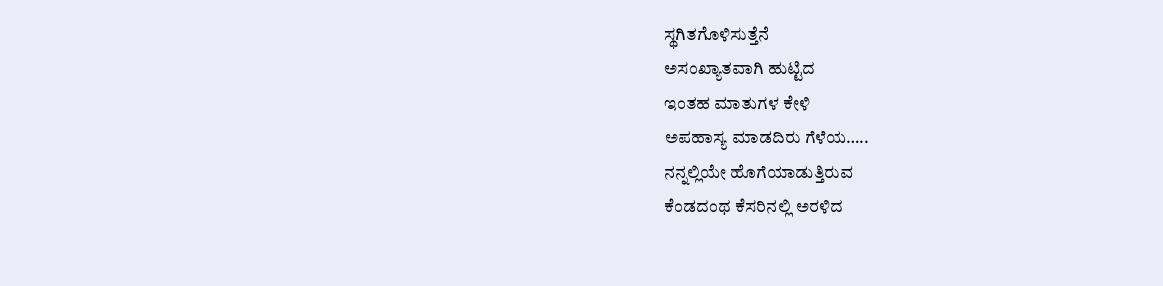ಸ್ಥಗಿತಗೊಳಿಸುತ್ತೆನೆ
ಅಸಂಖ್ಯಾತವಾಗಿ ಹುಟ್ಟಿದ
ಇಂತಹ ಮಾತುಗಳ ಕೇಳಿ
ಅಪಹಾಸ್ಯ ಮಾಡದಿರು ಗೆಳೆಯ…..
ನನ್ನಲ್ಲಿಯೇ ಹೊಗೆಯಾಡುತ್ತಿರುವ
ಕೆಂಡದಂಥ ಕೆಸರಿನಲ್ಲಿ ಅರಳಿದ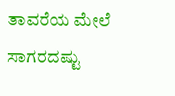ತಾವರೆಯ ಮೇಲೆ ಸಾಗರದಷ್ಟು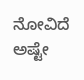ನೋವಿದೆ
ಅಷ್ಟೇ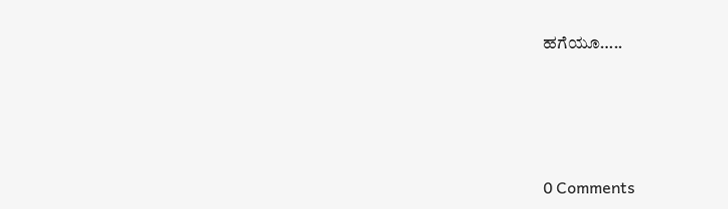ಹಗೆಯೂ…..






0 Comments